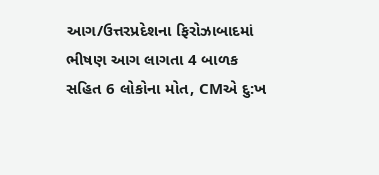આગ/ઉત્તરપ્રદેશના ફિરોઝાબાદમાં ભીષણ આગ લાગતા 4 બાળક સહિત 6 લોકોના મોત, CMએ દુ:ખ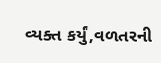વ્યક્ત કર્યું,વળતરની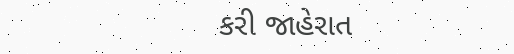કરી જાહેરાત